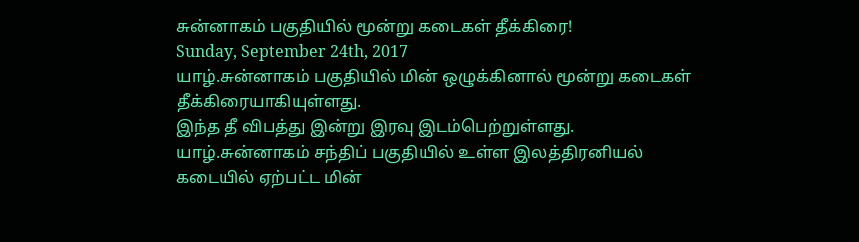சுன்னாகம் பகுதியில் மூன்று கடைகள் தீக்கிரை!
Sunday, September 24th, 2017
யாழ்.சுன்னாகம் பகுதியில் மின் ஒழுக்கினால் மூன்று கடைகள் தீக்கிரையாகியுள்ளது.
இந்த தீ விபத்து இன்று இரவு இடம்பெற்றுள்ளது.
யாழ்.சுன்னாகம் சந்திப் பகுதியில் உள்ள இலத்திரனியல் கடையில் ஏற்பட்ட மின்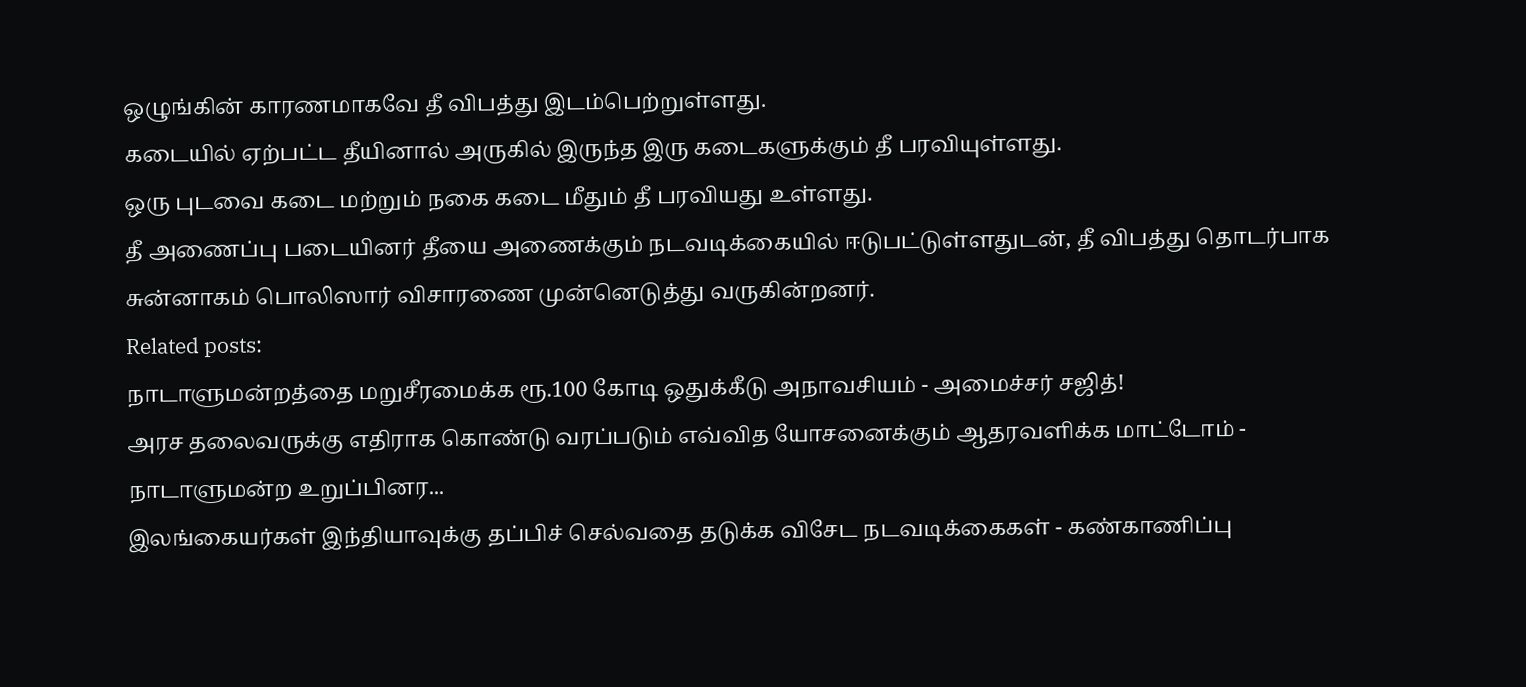ஒழுங்கின் காரணமாகவே தீ விபத்து இடம்பெற்றுள்ளது.
கடையில் ஏற்பட்ட தீயினால் அருகில் இருந்த இரு கடைகளுக்கும் தீ பரவியுள்ளது.
ஒரு புடவை கடை மற்றும் நகை கடை மீதும் தீ பரவியது உள்ளது.
தீ அணைப்பு படையினர் தீயை அணைக்கும் நடவடிக்கையில் ஈடுபட்டுள்ளதுடன், தீ விபத்து தொடர்பாக சுன்னாகம் பொலிஸார் விசாரணை முன்னெடுத்து வருகின்றனர்.
Related posts:
நாடாளுமன்றத்தை மறுசீரமைக்க ரூ.100 கோடி ஒதுக்கீடு அநாவசியம் - அமைச்சர் சஜித்!
அரச தலைவருக்கு எதிராக கொண்டு வரப்படும் எவ்வித யோசனைக்கும் ஆதரவளிக்க மாட்டோம் - நாடாளுமன்ற உறுப்பினர...
இலங்கையர்கள் இந்தியாவுக்கு தப்பிச் செல்வதை தடுக்க விசேட நடவடிக்கைகள் - கண்காணிப்பு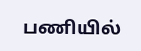பணியில்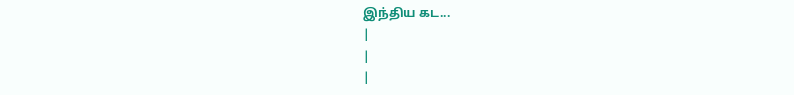இந்திய கட...
|
|
|